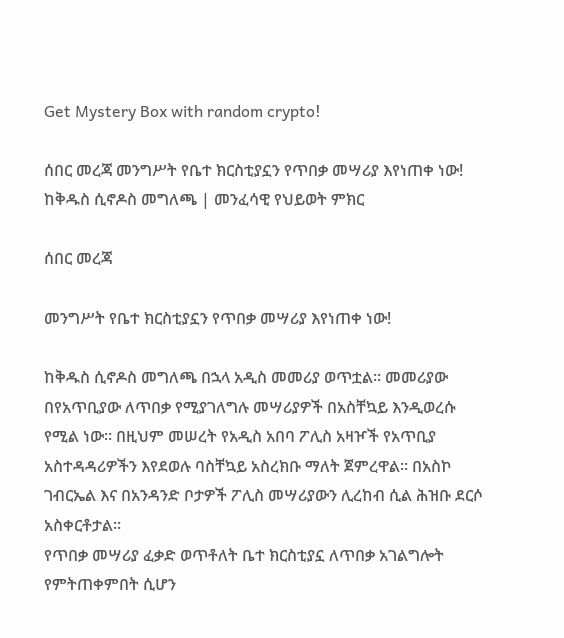Get Mystery Box with random crypto!

ሰበር መረጃ መንግሥት የቤተ ክርስቲያኗን የጥበቃ መሣሪያ እየነጠቀ ነው! ከቅዱስ ሲኖዶስ መግለጫ | መንፈሳዊ የህይወት ምክር

ሰበር መረጃ

መንግሥት የቤተ ክርስቲያኗን የጥበቃ መሣሪያ እየነጠቀ ነው!

ከቅዱስ ሲኖዶስ መግለጫ በኋላ አዲስ መመሪያ ወጥቷል። መመሪያው በየአጥቢያው ለጥበቃ የሚያገለግሉ መሣሪያዎች በአስቸኳይ እንዲወረሱ የሚል ነው። በዚህም መሠረት የአዲስ አበባ ፖሊስ አዛዦች የአጥቢያ አስተዳዳሪዎችን እየደወሉ ባስቸኳይ አስረክቡ ማለት ጀምረዋል። በአስኮ ገብርኤል እና በአንዳንድ ቦታዎች ፖሊስ መሣሪያውን ሊረከብ ሲል ሕዝቡ ደርሶ አስቀርቶታል።
የጥበቃ መሣሪያ ፈቃድ ወጥቶለት ቤተ ክርስቲያኗ ለጥበቃ አገልግሎት የምትጠቀምበት ሲሆን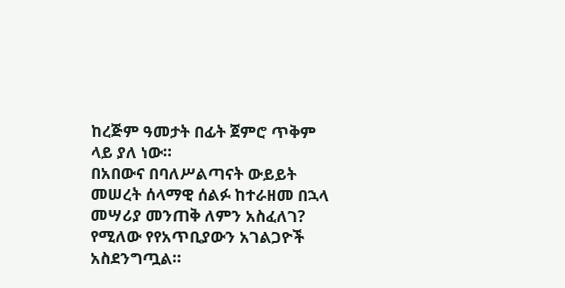ከረጅም ዓመታት በፊት ጀምሮ ጥቅም ላይ ያለ ነው።
በአበውና በባለሥልጣናት ውይይት መሠረት ሰላማዊ ሰልፉ ከተራዘመ በኋላ መሣሪያ መንጠቅ ለምን አስፈለገ? የሚለው የየአጥቢያውን አገልጋዮች አስደንግጧል።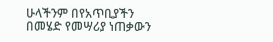ሁላችንም በየአጥቢያችን በመሄድ የመሣሪያ ነጠቃውን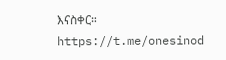እናስቀር።
https://t.me/onesinod